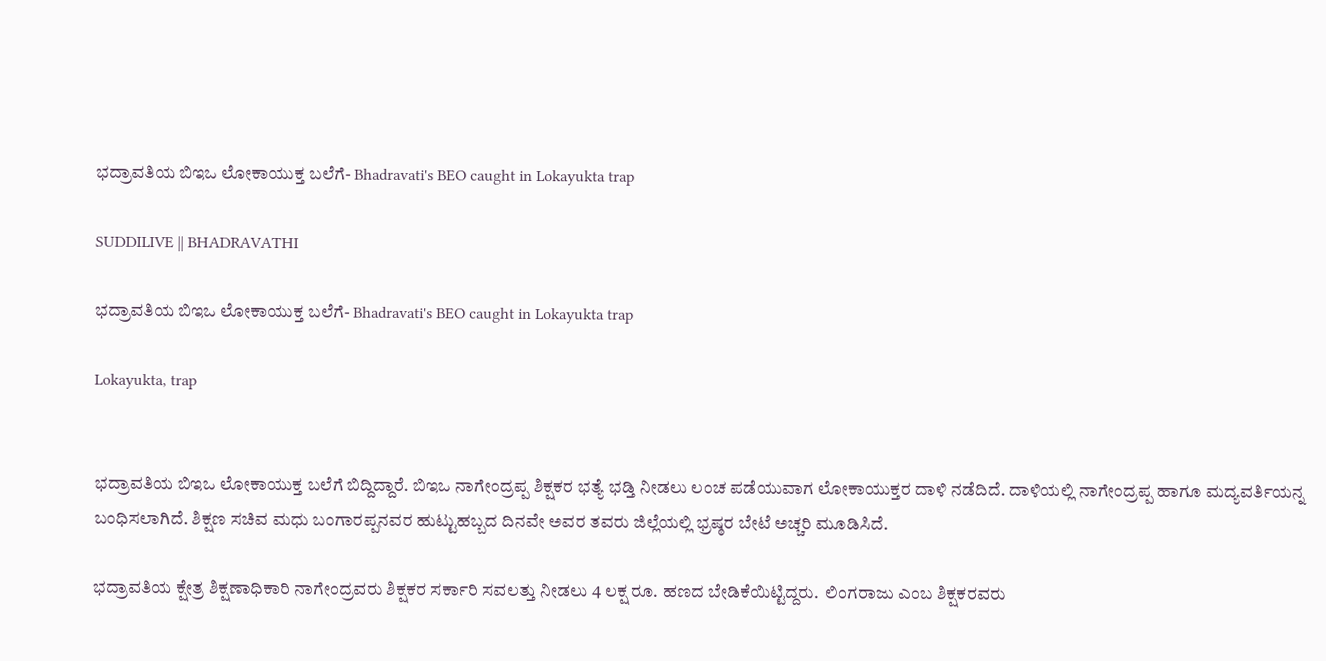ಭದ್ರಾವತಿಯ ಬಿಇಒ ಲೋಕಾಯುಕ್ತ ಬಲೆಗೆ- Bhadravati's BEO caught in Lokayukta trap

SUDDILIVE || BHADRAVATHI

ಭದ್ರಾವತಿಯ ಬಿಇಒ ಲೋಕಾಯುಕ್ತ ಬಲೆಗೆ- Bhadravati's BEO caught in Lokayukta trap

Lokayukta, trap


ಭದ್ರಾವತಿಯ ಬಿಇಒ ಲೋಕಾಯುಕ್ತ ಬಲೆಗೆ ಬಿದ್ದಿದ್ದಾರೆ. ಬಿಇಒ ನಾಗೇಂದ್ರಪ್ಪ ಶಿಕ್ಷಕರ ಭತ್ಯೆ ಭಡ್ತಿ ನೀಡಲು ಲಂಚ ಪಡೆಯುವಾಗ ಲೋಕಾಯುಕ್ತರ ದಾಳಿ ನಡೆದಿದೆ. ದಾಳಿಯಲ್ಲಿ ನಾಗೇಂದ್ರಪ್ಪ ಹಾಗೂ ಮದ್ಯವರ್ತಿಯನ್ನ ಬಂಧಿಸಲಾಗಿದೆ. ಶಿಕ್ಷಣ ಸಚಿವ ಮಧು ಬಂಗಾರಪ್ಪನವರ ಹುಟ್ಟುಹಬ್ಬದ ದಿನವೇ ಅವರ ತವರು ಜಿಲ್ಲೆಯಲ್ಲಿ ಭ್ರಷ್ಠರ ಬೇಟೆ ಅಚ್ಚರಿ ಮೂಡಿಸಿದೆ.

ಭದ್ರಾವತಿಯ ಕ್ಷೇತ್ರ ಶಿಕ್ಷಣಾಧಿಕಾರಿ ನಾಗೇಂದ್ರವರು ಶಿಕ್ಷಕರ ಸರ್ಕಾರಿ ಸವಲತ್ತು ನೀಡಲು 4 ಲಕ್ಷ ರೂ. ಹಣದ ಬೇಡಿಕೆಯಿಟ್ಟಿದ್ದರು.  ಲಿಂಗರಾಜು ಎಂಬ ಶಿಕ್ಷಕರವರು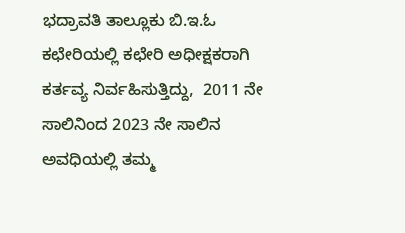ಭದ್ರಾವತಿ ತಾಲ್ಲೂಕು ಬಿ.ಇ.ಓ ಕಛೇರಿಯಲ್ಲಿ ಕಛೇರಿ ಅಧೀಕ್ಷಕರಾಗಿ ಕರ್ತವ್ಯ ನಿರ್ವಹಿಸುತ್ತಿದ್ದು,  2011 ನೇ ಸಾಲಿನಿಂದ 2023 ನೇ ಸಾಲಿನ ಅವಧಿಯಲ್ಲಿ ತಮ್ಮ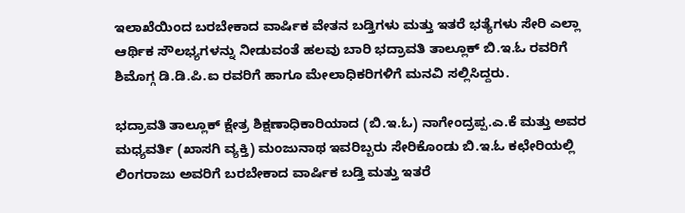ಇಲಾಖೆಯಿಂದ ಬರಬೇಕಾದ ವಾರ್ಷಿಕ ವೇತನ ಬಡ್ತಿಗಳು ಮತ್ತು ಇತರೆ ಭತ್ಯೆಗಳು ಸೇರಿ ಎಲ್ಲಾ ಆರ್ಥಿಕ ಸೌಲಭ್ಯಗಳನ್ನು ನೀಡುವಂತೆ ಹಲವು ಬಾರಿ ಭದ್ರಾವತಿ ತಾಲ್ಲೂಕ್ ಬಿ.ಇ.ಓ ರವರಿಗೆ ಶಿಮೊಗ್ಗ ಡಿ.ಡಿ.ಪಿ.ಐ ರವರಿಗೆ ಹಾಗೂ ಮೇಲಾಧಿಕರಿಗಳಿಗೆ ಮನವಿ ಸಲ್ಲಿಸಿದ್ದರು.

ಭದ್ರಾವತಿ ತಾಲ್ಲೂಕ್ ಕ್ಷೇತ್ರ ಶಿಕ್ಷಣಾಧಿಕಾರಿಯಾದ (ಬಿ.ಇ.ಓ) ನಾಗೇಂದ್ರಪ್ಪ.ಎ.ಕೆ ಮತ್ತು ಅವರ ಮಧ್ಯವರ್ತಿ (ಖಾಸಗಿ ವ್ಯಕ್ತಿ) ಮಂಜುನಾಥ ಇವರಿಬ್ಬರು ಸೇರಿಕೊಂಡು ಬಿ.ಇ.ಓ ಕಛೇರಿಯಲ್ಲಿ ಲಿಂಗರಾಜು ಅವರಿಗೆ ಬರಬೇಕಾದ ವಾರ್ಷಿಕ ಬಡ್ತಿ ಮತ್ತು ಇತರೆ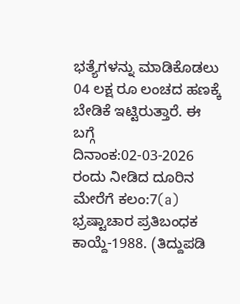ಭತ್ಯೆಗಳನ್ನು ಮಾಡಿಕೊಡಲು 04 ಲಕ್ಷ ರೂ ಲಂಚದ ಹಣಕ್ಕೆ ಬೇಡಿಕೆ ಇಟ್ಟಿರುತ್ತಾರೆ. ಈ ಬಗ್ಗೆ  ದಿನಾಂಕ:02-03-2026 ರಂದು ನೀಡಿದ ದೂರಿನ ಮೇರೆಗೆ ಕಲಂ:7(a) ಭ್ರಷ್ಟಾಚಾರ ಪ್ರತಿಬಂಧಕ ಕಾಯ್ದೆ-1988. (ತಿದ್ದುಪಡಿ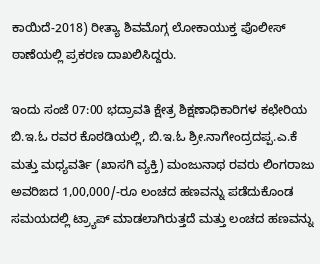ಕಾಯಿದೆ-2018) ರೀತ್ಯಾ ಶಿವಮೊಗ್ಗ ಲೋಕಾಯುಕ್ತ ಪೊಲೀಸ್ ಠಾಣೆಯಲ್ಲಿ ಪ್ರಕರಣ ದಾಖಲಿಸಿದ್ದರು.

ಇಂದು ಸಂಜೆ 07:00 ಭದ್ರಾವತಿ ಕ್ಷೇತ್ರ ಶಿಕ್ಷಣಾಧಿಕಾರಿಗಳ ಕಛೇರಿಯ ಬಿ.ಇ.ಓ ರವರ ಕೊಠಡಿಯಲ್ಲಿ, ಬಿ.ಇ.ಓ ಶ್ರೀ.ನಾಗೇಂದ್ರದಪ್ಪ.ಎ.ಕೆ ಮತ್ತು ಮಧ್ಯವರ್ತಿ (ಖಾಸಗಿ ವ್ಯಕ್ತಿ) ಮಂಜುನಾಥ ರವರು ಲಿಂಗರಾಜು ಅವರಿಙದ 1,00,000/-ರೂ ಲಂಚದ ಹಣವನ್ನು ಪಡೆದುಕೊಂಡ ಸಮಯದಲ್ಲಿ ಟ್ರ್ಯಾಪ್ ಮಾಡಲಾಗಿರುತ್ತದೆ ಮತ್ತು ಲಂಚದ ಹಣವನ್ನು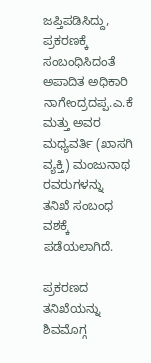ಜಪ್ತಿಪಡಿಸಿದ್ದು, ಪ್ರಕರಣಕ್ಕೆ ಸಂಬಂಧಿಸಿದಂತೆ ಅಪಾದಿತ ಅಧಿಕಾರಿ ನಾಗೇಂದ್ರದಪ್ಪ.ಎ.ಕೆ ಮತ್ತು ಅವರ ಮಧ್ಯವರ್ತಿ (ಖಾಸಗಿ ವ್ಯಕ್ತಿ) ಮಂಜುನಾಥ ರವರುಗಳನ್ನು ತನಿಖೆ ಸಂಬಂಧ ವಶಕ್ಕೆ ಪಡೆಯಲಾಗಿದೆ.

ಪ್ರಕರಣದ ತನಿಖೆಯನ್ನು ಶಿವಮೊಗ್ಗ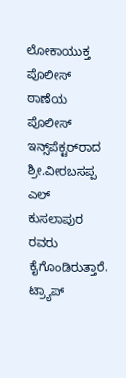ಲೋಕಾಯುಕ್ತ ಪೊಲೀಸ್ ಠಾಣೆಯ ಪೊಲೀಸ್ ಇನ್ಸ್‌ಪೆಕ್ಟರ್‌ರಾದ ಶ್ರೀ.ವೀರಬಸಪ್ಪ ಎಲ್ ಕುಸಲಾಪುರ ರವರು ಕೈಗೊಂಡಿರುತ್ತಾರೆ. ಟ್ರ್ಯಾಪ್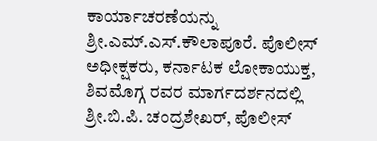ಕಾರ್ಯಾಚರಣೆಯನ್ನು ಶ್ರೀ.ಎಮ್.ಎಸ್.ಕೌಲಾಪೂರೆ. ಪೊಲೀಸ್ ಅಧೀಕ್ಷಕರು, ಕರ್ನಾಟಕ ಲೋಕಾಯುಕ್ತ, ಶಿವಮೊಗ್ಗ ರವರ ಮಾರ್ಗದರ್ಶನದಲ್ಲಿ ಶ್ರೀ.ಬಿ.ಪಿ. ಚಂದ್ರಶೇಖರ್, ಪೊಲೀಸ್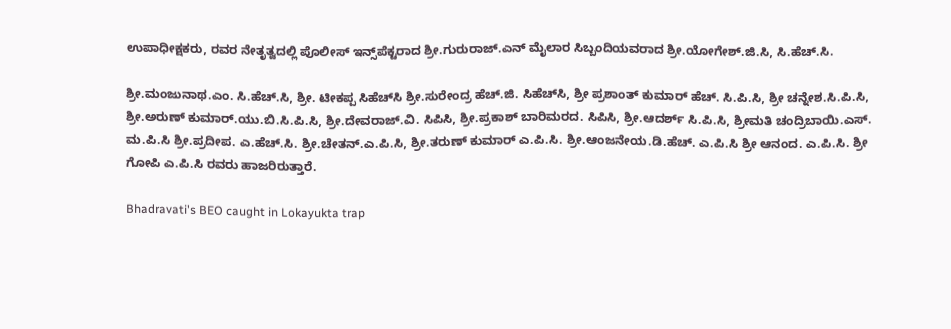ಉಪಾಧೀಕ್ಷಕರು, ರವರ ನೇತೃತ್ವದಲ್ಲಿ ಪೊಲೀಸ್ ಇನ್ಸ್‌ಪೆಕ್ಟರಾದ ಶ್ರೀ.ಗುರುರಾಜ್.ಎನ್ ಮೈಲಾರ ಸಿಬ್ಬಂದಿಯವರಾದ ಶ್ರೀ.ಯೋಗೇಶ್.ಜಿ.ಸಿ, ಸಿ.ಹೆಚ್.ಸಿ.

ಶ್ರೀ.ಮಂಜುನಾಥ.ಎಂ. ಸಿ.ಹೆಚ್.ಸಿ, ಶ್ರೀ. ಟೀಕಪ್ಪ ಸಿಹೆಚ್‌ಸಿ ಶ್ರೀ.ಸುರೇಂದ್ರ ಹೆಚ್.ಜಿ. ಸಿಹೆಚ್‌ಸಿ, ಶ್ರೀ ಪ್ರಶಾಂತ್ ಕುಮಾರ್ ಹೆಚ್. ಸಿ.ಪಿ.ಸಿ, ಶ್ರೀ ಚನ್ನೇಶ.ಸಿ.ಪಿ.ಸಿ, ಶ್ರೀ.ಅರುಣ್ ಕುಮಾರ್.ಯು.ಬಿ.ಸಿ.ಪಿ.ಸಿ, ಶ್ರೀ.ದೇವರಾಜ್.ವಿ. ಸಿಪಿಸಿ, ಶ್ರೀ.ಪ್ರಕಾಶ್ ಬಾರಿಮರದ. ಸಿಪಿಸಿ, ಶ್ರೀ.ಆದರ್ಶ್ ಸಿ.ಪಿ.ಸಿ, ಶ್ರೀಮತಿ ಚಂದ್ರಿಬಾಯಿ.ಎಸ್. ಮ.ಪಿ.ಸಿ ಶ್ರೀ.ಪ್ರದೀಪ. ಎ.ಹೆಚ್.ಸಿ. ಶ್ರೀ.ಚೇತನ್.ಎ.ಪಿ.ಸಿ, ಶ್ರೀ.ತರುಣ್ ಕುಮಾರ್ ಎ.ಪಿ.ಸಿ. ಶ್ರೀ.ಆಂಜನೇಯ.ಡಿ.ಹೆಚ್. ಎ.ಪಿ.ಸಿ ಶ್ರೀ ಆನಂದ. ಎ.ಪಿ.ಸಿ. ಶ್ರೀ ಗೋಪಿ ಎ.ಪಿ.ಸಿ ರವರು ಹಾಜರಿರುತ್ತಾರೆ.

Bhadravati's BEO caught in Lokayukta trap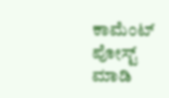ಕಾಮೆಂಟ್‌‌ ಪೋಸ್ಟ್‌ ಮಾಡಿ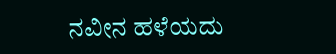ನವೀನ ಹಳೆಯದು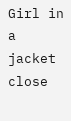Girl in a jacket
close